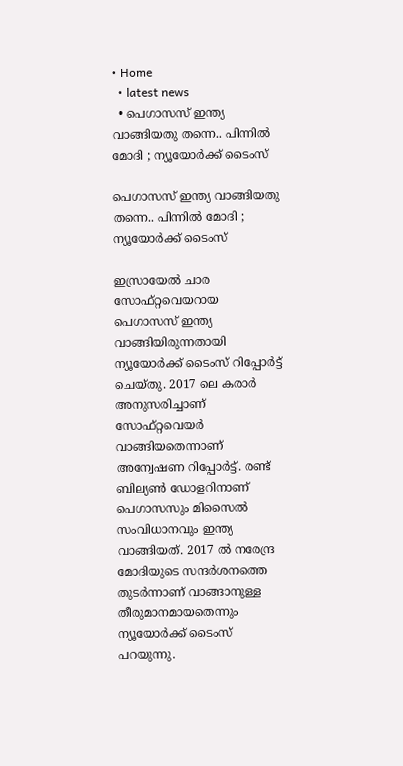• Home
  • latest news
  • പെഗാസസ് ഇന്ത്യ വാങ്ങിയതു തന്നെ.. പിന്നില്‍ മോദി ; ന്യൂയോര്‍ക്ക് ടൈംസ്

പെഗാസസ് ഇന്ത്യ വാങ്ങിയതു തന്നെ.. പിന്നില്‍ മോദി ; ന്യൂയോര്‍ക്ക് ടൈംസ്

ഇസ്രായേല്‍ ചാര സോഫ്റ്റവെയറായ പെഗാസസ് ഇന്ത്യ വാങ്ങിയിരുന്നതായി ന്യൂയോര്‍ക്ക് ടൈംസ് റിപ്പോര്‍ട്ട് ചെയ്തു. 2017 ലെ കരാര്‍ അനുസരിച്ചാണ് സോഫ്റ്റവെയര്‍ വാങ്ങിയതെന്നാണ് അന്വേഷണ റിപ്പോര്‍ട്ട്. രണ്ട് ബില്യണ്‍ ഡോളറിനാണ് പെഗാസസും മിസൈല്‍ സംവിധാനവും ഇന്ത്യ വാങ്ങിയത്. 2017 ല്‍ നരേന്ദ്ര മോദിയുടെ സന്ദര്‍ശനത്തെ തുടര്‍ന്നാണ് വാങ്ങാനുള്ള തീരുമാനമായതെന്നും ന്യൂയോര്‍ക്ക് ടൈംസ് പറയുന്നു.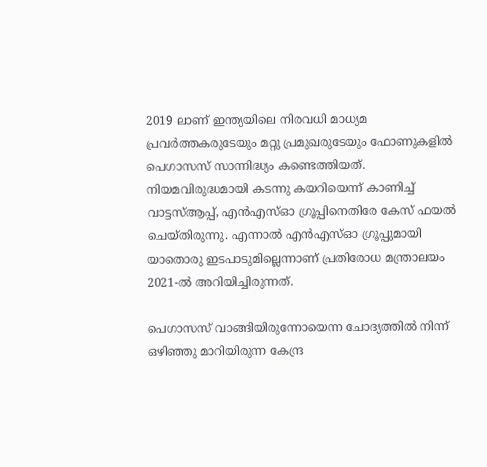2019 ലാണ് ഇന്ത്യയിലെ നിരവധി മാധ്യമ പ്രവര്‍ത്തകരുടേയും മറ്റു പ്രമുഖരുടേയും ഫോണുകളില്‍ പെഗാസസ് സാന്നിദ്ധ്യം കണ്ടെത്തിയത്. നിയമവിരുദ്ധമായി കടന്നു കയറിയെന്ന് കാണിച്ച് വാട്ടസ്ആപ്പ്, എന്‍എസ്ഓ ഗ്രൂപ്പിനെതിരേ കേസ് ഫയല്‍ ചെയ്തിരുന്നു. എന്നാല്‍ എന്‍എസ്ഓ ഗ്രൂപ്പുമായി യാതൊരു ഇടപാടുമില്ലെന്നാണ് പ്രതിരോധ മന്ത്രാലയം 2021-ല്‍ അറിയിച്ചിരുന്നത്.

പെഗാസസ് വാങ്ങിയിരുന്നോയെന്ന ചോദ്യത്തില്‍ നിന്ന് ഒഴിഞ്ഞു മാറിയിരുന്ന കേന്ദ്ര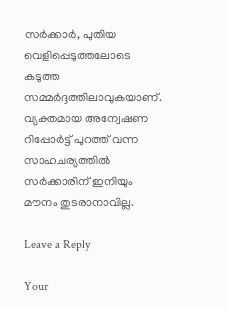സര്‍ക്കാര്‍, പുതിയ വെളിപ്പെടുത്തലോടെ കടുത്ത സമ്മര്‍ദ്ദത്തിലാവുകയാണ്. വ്യക്തമായ അന്വേഷണ റിപ്പോര്‍ട്ട് പുറത്ത് വന്ന സാഹചര്യത്തില്‍ സര്‍ക്കാരിന് ഇനിയും മൗനം തുടരാനാവില്ല.

Leave a Reply

Your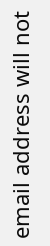email address will not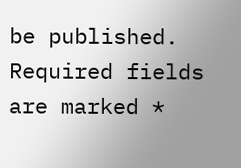be published. Required fields are marked *